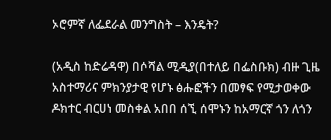ኦሮምኛ ለፌደራል መንግስት – እንዴት?

(አዲስ ከድሬዳዋ) በሶሻል ሚዲያ(በተለይ በፌስቡክ) ብዙ ጊዜ አስተማሪና ምክንያታዊ የሆኑ ፅሑፎችን በመፃፍ የሚታወቀው ዶክተር ብርሀነ መስቀል አበበ ሰኚ ሰሞኑን ከአማርኛ ጎን ለጎን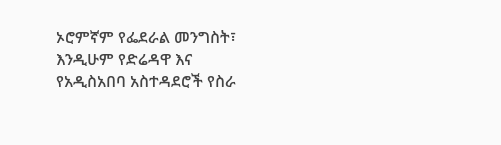ኦሮምኛም የፌደራል መንግስት፣ እንዲሁም የድሬዳዋ እና የአዲስአበባ አስተዳደሮች የስራ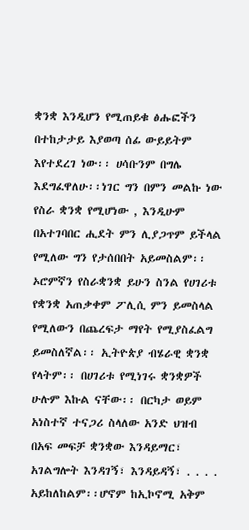ቋንቋ እንዲሆን የሚጠይቁ ፅሑፎችን በተከታታይ እያወጣ ሰፊ ውይይትም እየተደረገ ነው፡፡ ሀሳቡንም በግሌ እደግፈዋለሁ፡፡ነገር ግን በምን መልኩ ነው የስራ ቋንቋ የሚሆነው , እንዲሁም በአተገባበር ሒደት ምን ሊያጋጥም ይችላል የሚለው ግን የታሰበበት አይመስልም፡፡ ኦሮምኛን የስራቋንቋ ይሁን ስንል የሀገሪቱ የቋንቋ አጠቃቀም ፖሊሲ ምን ይመስላል የሚለውን በጨረፍታ ማየት የሚያስፈልግ ይመስለኛል፡፡ ኢትዮጵያ ብሄራዊ ቋንቋ የላትም፡፡ በሀገሪቱ የሚነገሩ ቋንቋዎች ሁሉም እኩል ናቸው፡፡ በርካታ ወይም አነስተኛ ተናጋሪ ስላለው አንድ ህዝብ በአፍ መፍቻ ቋንቋው እንዳይማር፣ አገልግሎት እንዳገኝ፣ እንዳይዳኝ፣ . . . . አይከለከልም፡፡ሆኖም ከኢኮኖሚ አቅም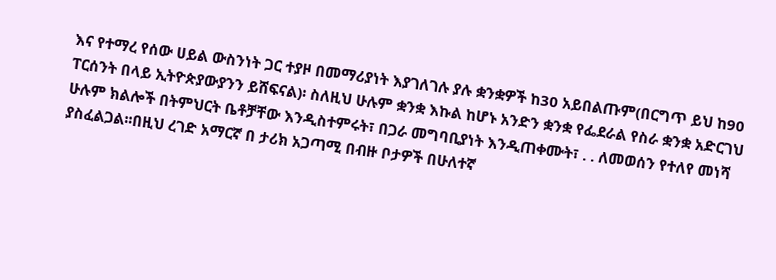እና የተማረ የሰው ሀይል ውስንነት ጋር ተያዞ በመማሪያነት እያገለገሉ ያሉ ቋንቋዎች ከ30 አይበልጡም(በርግጥ ይህ ከ90 ፐርሰንት በላይ ኢትዮጵያውያንን ይሸፍናል)፡ ስለዚህ ሁሉም ቋንቋ እኩል ከሆኑ አንድን ቋንቋ የፌደራል የስራ ቋንቋ አድርገህ ሁሉም ክልሎች በትምህርት ቤቶቻቸው እንዲስተምሩት፣ በጋራ መግባቢያነት እንዲጠቀሙት፣ . . ለመወሰን የተለየ መነሻ ያስፈልጋል፡፡በዚህ ረገድ አማርኛ በ ታሪክ አጋጣሚ በብዙ ቦታዎች በሁለተኛ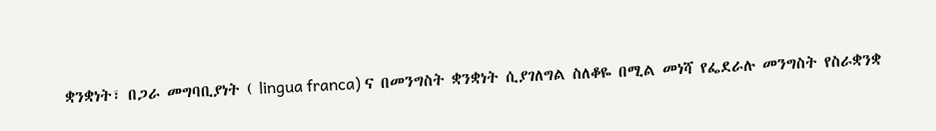ቋንቋነት፣ በጋራ መግባቢያነት ( lingua franca) ና በመንግስት ቋንቋነት ሲያገለግል ስለቆዬ በሚል መነሻ የፌደራሉ መንግስት የስራቋንቋ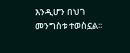እንዲሆን በህገ መንግስቱ ተወስኗል፡፡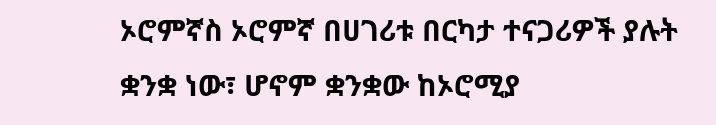ኦሮምኛስ ኦሮምኛ በሀገሪቱ በርካታ ተናጋሪዎች ያሉት ቋንቋ ነው፣ ሆኖም ቋንቋው ከኦሮሚያ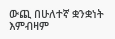ውጪ በሁለተኛ ቋንቋነት እምብዛም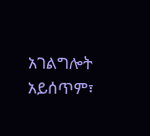አገልግሎት አይሰጥም፣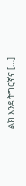ልክ እንደ ትግርኛና […]